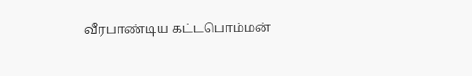வீரபாண்டிய கட்டபொம்மன்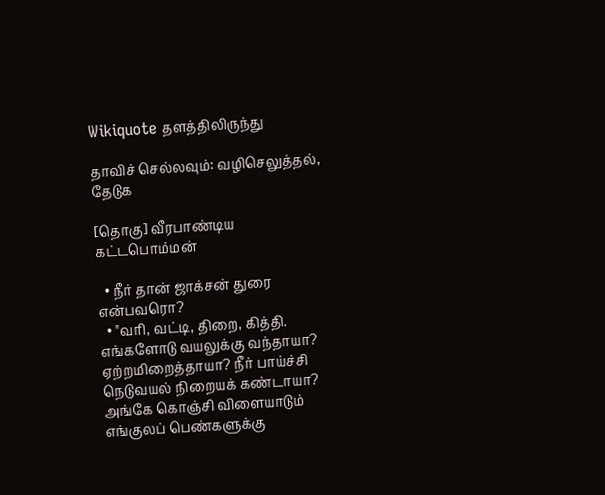Wikiquote தளத்திலிருந்து

தாவிச் செல்லவும்: வழிசெலுத்தல், தேடுக

[தொகு] வீரபாண்டிய கட்டபொம்மன்

  • நீர் தான் ஜாக்சன் துரை என்பவரொ?
  • "வரி, வட்டி, திறை, கித்தி. எங்களோடு வயலுக்கு வந்தாயா? ஏற்றமிறைத்தாயா? நீர் பாய்ச்சி நெடுவயல் நிறையக் கண்டாயா? அங்கே கொஞ்சி விளையாடும் எங்குலப் பெண்களுக்கு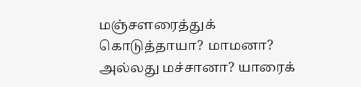மஞ்சளரைத்துக் கொடுத்தாயா? மாமனா? அல்லது மச்சானா? யாரைக்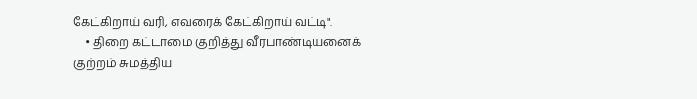கேட்கிறாய் வரி, எவரைக் கேட்கிறாய் வட்டி".
    • திறை கட்டாமை குறித்து வீரபாண்டியனைக் குற்றம் சுமத்திய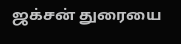ஜக்சன் துரையை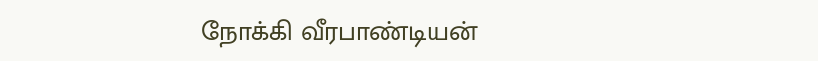நோக்கி வீரபாண்டியன்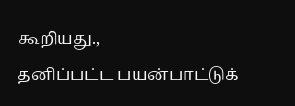கூறியது.,
தனிப்பட்ட பயன்பாட்டுக்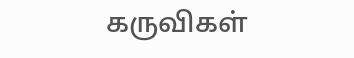கருவிகள்